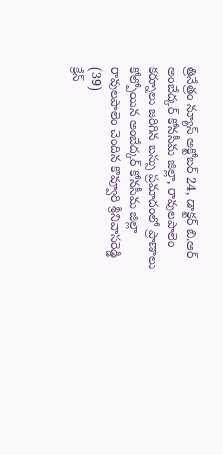త్రినేత్రం న్యూస్ అక్టోబర్ 24, డాక్టర్ బి.ఆర్ అంబేద్కర్ కోనసీమ జిల్లా, రావులపాలెం కర్నూలు జరిగిన బస్సు ప్రమాదంలో ప్రాణాలు కోల్పోయిన అంబేద్కర్ కోనసీమ జిల్లా రావులపాలెం చెందిన కొవ్వూరి శ్రీనివాసరెడ్డి (39)
క్రేన్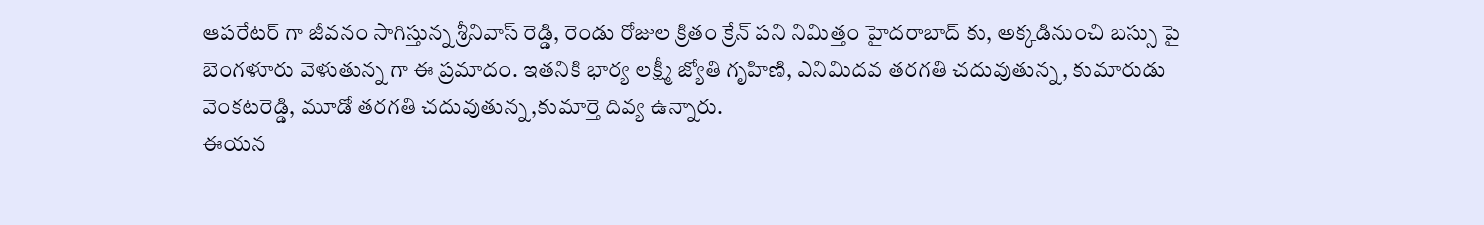ఆపరేటర్ గా జీవనం సాగిస్తున్న శ్రీనివాస్ రెడ్డి, రెండు రోజుల క్రితం క్రేన్ పని నిమిత్తం హైదరాబాద్ కు, అక్కడినుంచి బస్సు పై బెంగళూరు వెళుతున్న గా ఈ ప్రమాదం. ఇతనికి భార్య లక్ష్మీ జ్యోతి గృహిణి, ఎనిమిదవ తరగతి చదువుతున్న, కుమారుడు వెంకటరెడ్డి, మూడో తరగతి చదువుతున్న,కుమార్తె దివ్య ఉన్నారు.
ఈయన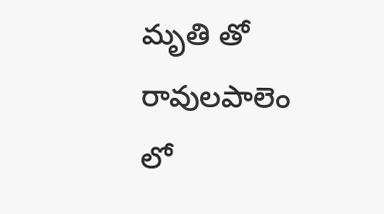మృతి తో రావులపాలెం లో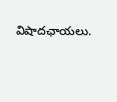విషాదఛాయలు.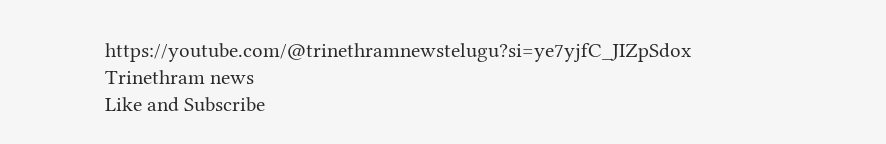https://youtube.com/@trinethramnewstelugu?si=ye7yjfC_JIZpSdox
Trinethram news
Like and Subscribe